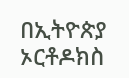በኢትዮጵያ ኦርቶዶክስ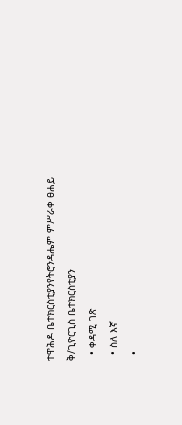ተዋሕዶ ቤተክርስቲያንየትሮንዳሔም ምሥራቀ ፀሐይ ቅ/ጊዮርጊስ ቤተክርስቲያን
  • ቀዳሚ ገጽ
  • ስለ እኛ
  •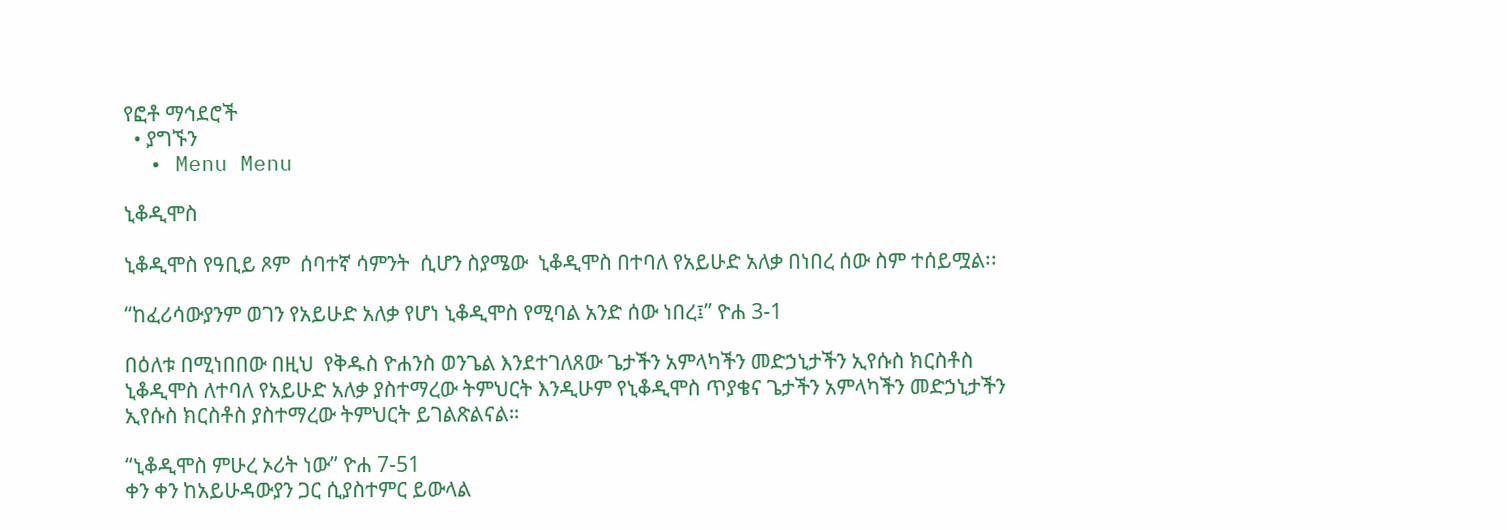የፎቶ ማኅደሮች
  • ያግኙን
  • Menu Menu

ኒቆዲሞስ

ኒቆዲሞስ የዓቢይ ጾም  ሰባተኛ ሳምንት  ሲሆን ስያሜው  ኒቆዲሞስ በተባለ የአይሁድ አለቃ በነበረ ሰው ስም ተሰይሟል፡፡

“ከፈሪሳውያንም ወገን የአይሁድ አለቃ የሆነ ኒቆዲሞስ የሚባል አንድ ሰው ነበረ፤” ዮሐ 3-1

በዕለቱ በሚነበበው በዚህ  የቅዱስ ዮሐንስ ወንጌል እንደተገለጸው ጌታችን አምላካችን መድኃኒታችን ኢየሱስ ክርስቶስ ኒቆዲሞስ ለተባለ የአይሁድ አለቃ ያስተማረው ትምህርት እንዲሁም የኒቆዲሞስ ጥያቄና ጌታችን አምላካችን መድኃኒታችን ኢየሱስ ክርስቶስ ያስተማረው ትምህርት ይገልጽልናል።

“ኒቆዲሞስ ምሁረ ኦሪት ነው” ዮሐ 7-51
ቀን ቀን ከአይሁዳውያን ጋር ሲያስተምር ይውላል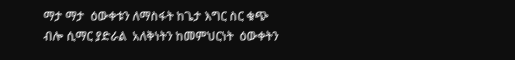ማታ ማታ  ዕውቀቱን ለማስፋት ከጌታ እግር ስር ቁጭ ብሎ ሲማር ያድራል  አለቅነትን ከመምህርነት  ዕውቀትን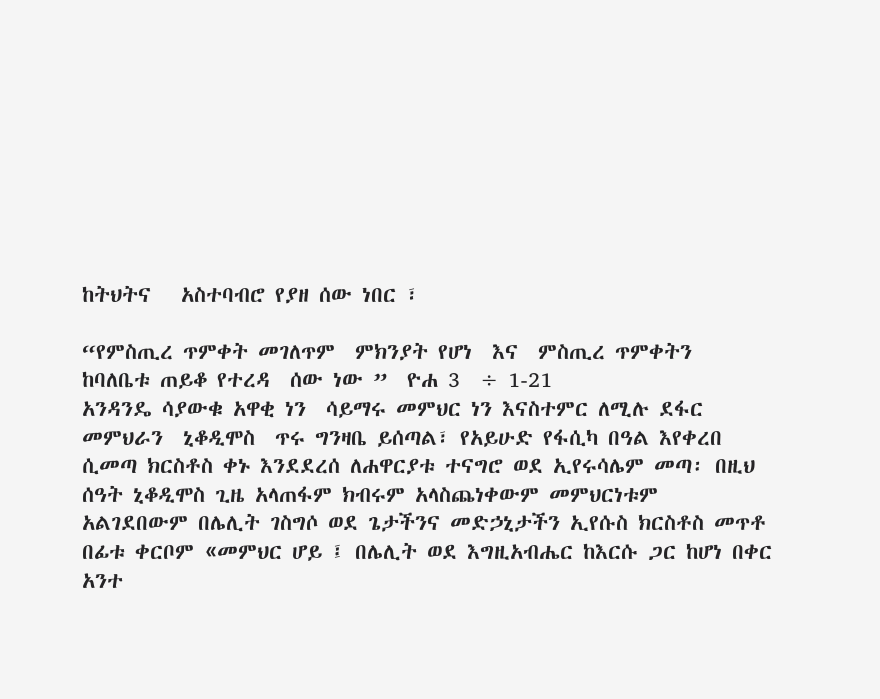ከትህትና   አስተባብሮ የያዘ ሰው ነበር ፣

“የምስጢረ ጥምቀት መገለጥም  ምክንያት የሆነ  እና  ምስጢረ ጥምቀትን  ከባለቤቱ ጠይቆ የተረዳ  ሰው ነው ”  ዮሐ 3  ÷ 1-21
አንዳንዴ ሳያውቁ አዋቂ ነን  ሳይማሩ መምህር ነን እናስተምር ለሚሉ ደፋር  መምህራን  ኒቆዲሞስ  ጥሩ ግንዛቤ ይሰጣል፣ የአይሁድ የፋሲካ በዓል እየቀረበ ሲመጣ ክርስቶስ ቀኑ እንደደረሰ ለሐዋርያቱ ተናግሮ ወደ ኢየሩሳሌም መጣ፡ በዚህ ሰዓት ኒቆዲሞስ ጊዜ አላጠፋም ክብሩም አላስጨነቀውም መምህርነቱም  አልገደበውም በሌሊት ገስግሶ ወደ ጌታችንና መድኃኒታችን ኢየሱስ ክርስቶስ መጥቶ በፊቱ ቀርቦም «መምህር ሆይ ፤ በሌሊት ወደ እግዚአብሔር ከእርሱ ጋር ከሆነ በቀር አንተ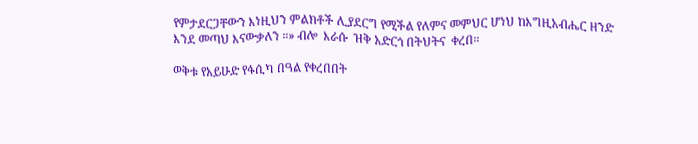የምታደርጋቸውን እነዚህን ምልክቶች ሊያደርግ የሚችል የለምና መምህር ሆነህ ከእግዚአብሔር ዘንድ እንደ መጣህ እናውቃለን ።» ብሎ  እራሱ  ዝቅ አድርጎ በትህትና  ቀረበ።

ወቅቱ የአይሁድ የፋሲካ በዓል የቀረበበት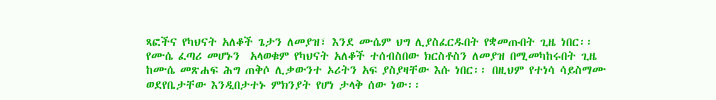ጻፎችና የካህናት አለቆች ጌታን ለመያዝ፣ እንደ ሙሴም ህግ ሊያስፈርዱበት የቋመጡበት ጊዜ ነበር፡፡ የሙሴ ፈጣሪ መሆኑን  አላወቁም የካህናት አለቆች ተሰብስበው ክርስቶስን ለመያዝ በሚመካከሩበት ጊዜ ከሙሴ መጽሐፍ ሕግ ጠቅሶ ሊቃውንተ ኦሪትን አፍ ያስያዛቸው እሱ ነበር፡፡ በዚህም የተነሳ ሳይስማሙ ወደየቤታቸው እንዲበታተኑ ምክንያት የሆነ ታላቅ ሰው ነው፡፡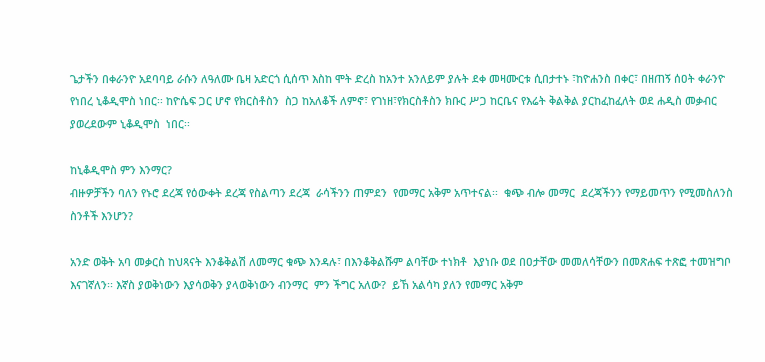ጌታችን በቀራንዮ አደባባይ ራሱን ለዓለሙ ቤዛ አድርጎ ሲሰጥ እስከ ሞት ድረስ ከአንተ አንለይም ያሉት ደቀ መዛሙርቱ ሲበታተኑ ፣ከዮሐንስ በቀር፣ በዘጠኝ ሰዐት ቀራንዮ የነበረ ኒቆዲሞስ ነበር፡፡ ከዮሴፍ ጋር ሆኖ የክርስቶስን  ስጋ ከአለቆች ለምኖ፣ የገነዘ፣የክርስቶስን ክቡር ሥጋ ከርቤና የእሬት ቅልቅል ያርከፈከፈለት ወደ ሐዲስ መቃብር ያወረደውም ኒቆዲሞስ  ነበር፡፡

ከኒቆዲሞስ ምን እንማር?
ብዙዎቻችን ባለን የኑሮ ደረጃ የዕውቀት ደረጃ የስልጣን ደረጃ  ራሳችንን ጠምደን  የመማር አቅም አጥተናል፡፡  ቁጭ ብሎ መማር  ደረጃችንን የማይመጥን የሚመስለንስ  ስንቶች እንሆን?

አንድ ወቅት አባ መቃርስ ከህጻናት እንቆቅልሽ ለመማር ቁጭ እንዳሉ፣ በእንቆቅልሹም ልባቸው ተነክቶ  እያነቡ ወደ በዐታቸው መመለሳቸውን በመጽሐፍ ተጽፎ ተመዝግቦ እናገኛለን፡፡ እኛስ ያወቅነውን እያሳወቅን ያላወቅነውን ብንማር  ምን ችግር አለው?  ይኸ አልሳካ ያለን የመማር አቅም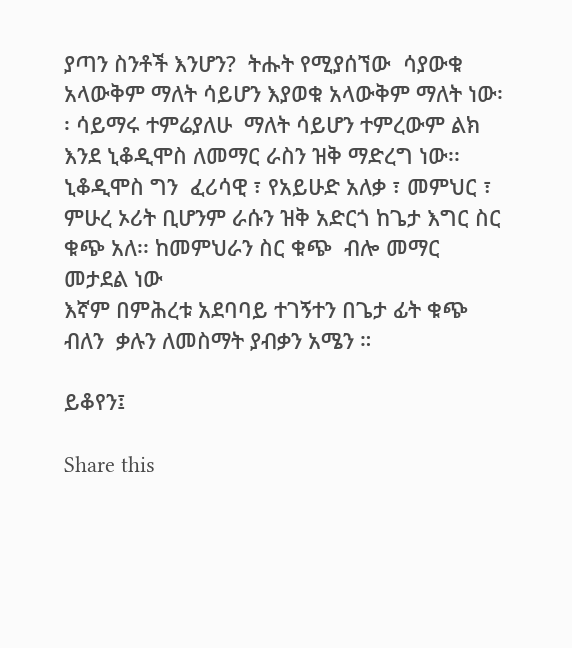ያጣን ስንቶች እንሆን?  ትሑት የሚያሰኘው  ሳያውቁ አላውቅም ማለት ሳይሆን እያወቁ አላውቅም ማለት ነው፡፡ ሳይማሩ ተምሬያለሁ  ማለት ሳይሆን ተምረውም ልክ እንደ ኒቆዲሞስ ለመማር ራስን ዝቅ ማድረግ ነው፡፡   ኒቆዲሞስ ግን  ፈሪሳዊ ፣ የአይሁድ አለቃ ፣ መምህር ፣ ምሁረ ኦሪት ቢሆንም ራሱን ዝቅ አድርጎ ከጌታ እግር ስር ቁጭ አለ፡፡ ከመምህራን ስር ቁጭ  ብሎ መማር መታደል ነው
እኛም በምሕረቱ አደባባይ ተገኝተን በጌታ ፊት ቁጭ  ብለን  ቃሉን ለመስማት ያብቃን አሜን ።

ይቆየን፤

Share this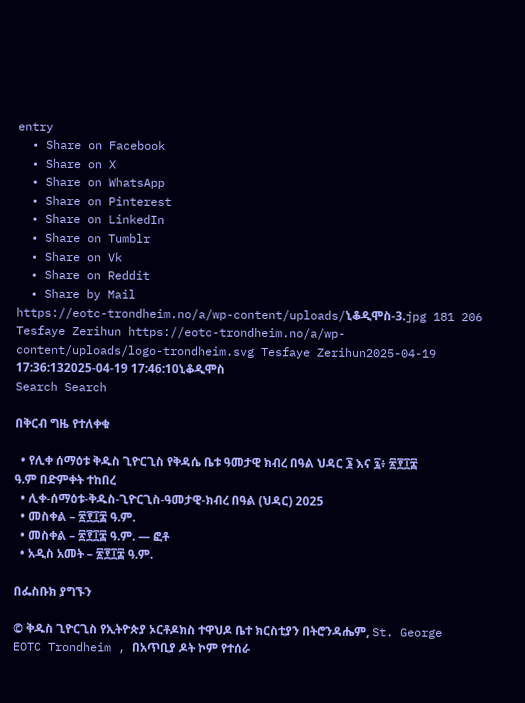entry
  • Share on Facebook
  • Share on X
  • Share on WhatsApp
  • Share on Pinterest
  • Share on LinkedIn
  • Share on Tumblr
  • Share on Vk
  • Share on Reddit
  • Share by Mail
https://eotc-trondheim.no/a/wp-content/uploads/ኒቆዲሞስ-3.jpg 181 206 Tesfaye Zerihun https://eotc-trondheim.no/a/wp-content/uploads/logo-trondheim.svg Tesfaye Zerihun2025-04-19 17:36:132025-04-19 17:46:10ኒቆዲሞስ
Search Search

በቅርብ ግዜ የተለቀቁ

  • የሊቀ ሰማዕቱ ቅዱስ ጊዮርጊስ የቅዳሴ ቤቱ ዓመታዊ ክብረ በዓል ህዳር ፮ እና ፯፥ ፳፻፲፰ ዓ.ም በድምቀት ተከበረ
  • ሊቀ-ሰማዕቱ-ቅዱስ-ጊዮርጊስ-ዓመታዊ-ክብረ በዓል (ህዳር) 2025
  • መስቀል – ፳፻፲፰ ዓ.ም.
  • መስቀል – ፳፻፲፰ ዓ.ም. — ፎቶ
  • አዲስ አመት – ፳፻፲፰ ዓ.ም.

በፌስቡክ ያግኙን

© ቅዱስ ጊዮርጊስ የኢትዮጵያ ኦርቶዶክስ ተዋህዶ ቤተ ክርስቲያን በትሮንዳሔም, St. George EOTC Trondheim , በአጥቢያ ዶት ኮም የተሰራ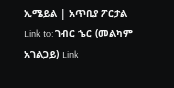ኢሜይል | አጥቢያ ፖርታል
Link to: ገብር ኄር (መልካም አገልጋይ) Link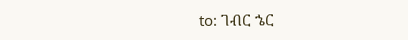to: ገብር ኄር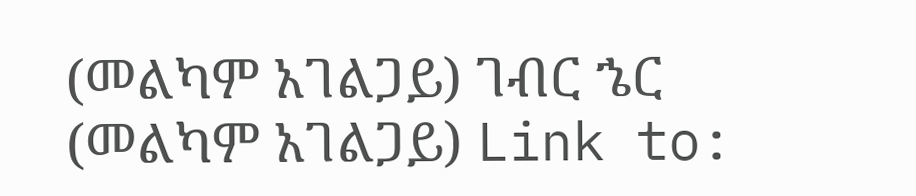(መልካም አገልጋይ) ገብር ኄር (መልካም አገልጋይ) Link to: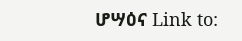ሆሣዕና Link to: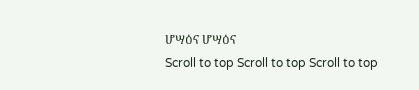ሆሣዕና ሆሣዕና
Scroll to top Scroll to top Scroll to top